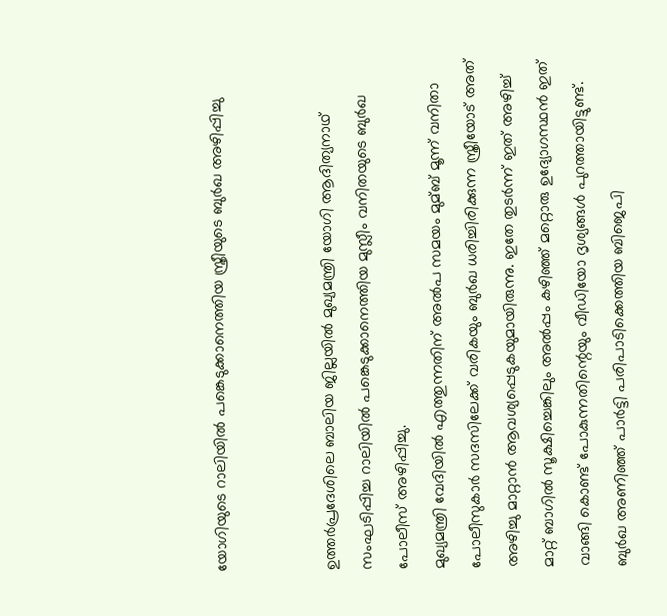യോഗിയുടെ റാലിയില്‍ പങ്കെടുക്കാനെത്തിയ സ്ത്രീയുടെ ബുര്‍ഖ അഴിപ്പിച്ചു


ഉത്തര്‍പ്രദേശിലെ ബാലിയ ജില്ലയില്‍ മുഖ്യമന്ത്രി യോഗി ആദിത്യനാഥ് സംഘടിപ്പിച്ച റാലിയില്‍ പങ്കെടുക്കാനെത്തിയ മുസ്ലീം വനിതയുടെ ബുര്‍ഖ പോലീസ് അഴിപ്പിച്ചു.
മുഖ്യമന്ത്രി വേദിയില്‍ എത്തുന്നതിന് അല്‍പ സമയം മുമ്ബ് മൂന്ന് വനിതാ പോലീസുകാര്‍ സദസിലേക്ക് വരികയും ബുര്‍ഖ ധരിച്ചിരിക്കുന്ന സ്ത്രീയോട് അത് അഴിച്ചു മാറ്റാന്‍ ആവശ്യപ്പെടുകയുമായിരുന്നു. ഇതേ തുടര്‍ന്ന് ഇത് അഴിച്ച്‌ മാറ്റ് ബാഗില്‍ സൂക്ഷിച്ചെങ്കിലും അല്‍പ്പം കഴിഞ്ഞ് മറ്റൊരു ഉദ്യോഗസ്ഥന്‍ ഇത് വാങ്ങി കൊണ്ട് പോകുന്നതിന്റെയും വീഡിയോ ദൃശ്യങ്ങള്‍ പുറത്തായിട്ടുണ്ട്.
ബുര്‍ഖ അണിഞ്ഞ് പാര്‍ട്ടി പരിപാടിക്കെത്തിയ ബിജെപി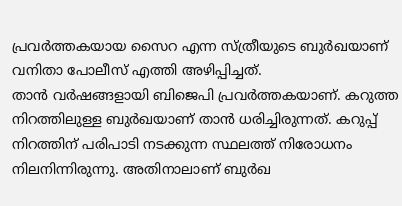പ്രവര്‍ത്തകയായ സൈറ എന്ന സ്ത്രീയുടെ ബുര്‍ഖയാണ് വനിതാ പോലീസ് എത്തി അഴിപ്പിച്ചത്.
താന്‍ വര്‍ഷങ്ങളായി ബിജെപി പ്രവര്‍ത്തകയാണ്. കറുത്ത നിറത്തിലുള്ള ബുര്‍ഖയാണ് താന്‍ ധരിച്ചിരുന്നത്. കറുപ്പ് നിറത്തിന് പരിപാടി നടക്കുന്ന സ്ഥലത്ത് നിരോധനം നിലനിന്നിരുന്നു. അതിനാലാണ് ബുര്‍ഖ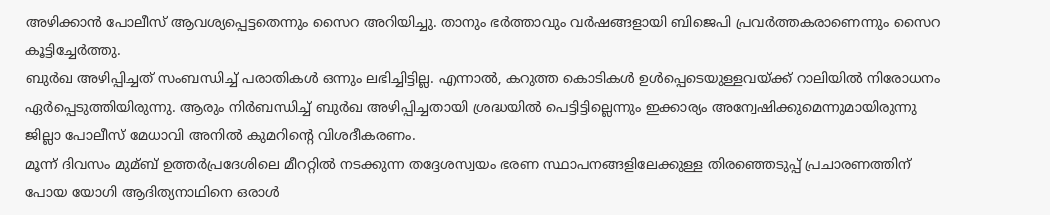അഴിക്കാന്‍ പോലീസ് ആവശ്യപ്പെട്ടതെന്നും സൈറ അറിയിച്ചു. താനും ഭര്‍ത്താവും വര്‍ഷങ്ങളായി ബിജെപി പ്രവര്‍ത്തകരാണെന്നും സൈറ കൂട്ടിച്ചേര്‍ത്തു.
ബുര്‍ഖ അഴിപ്പിച്ചത് സംബന്ധിച്ച്‌ പരാതികള്‍ ഒന്നും ലഭിച്ചിട്ടില്ല. എന്നാല്‍, കറുത്ത കൊടികള്‍ ഉള്‍പ്പെടെയുള്ളവയ്ക്ക് റാലിയില്‍ നിരോധനം ഏര്‍പ്പെടുത്തിയിരുന്നു. ആരും നിര്‍ബന്ധിച്ച്‌ ബുര്‍ഖ അഴിപ്പിച്ചതായി ശ്രദ്ധയില്‍ പെട്ടിട്ടില്ലെന്നും ഇക്കാര്യം അന്വേഷിക്കുമെന്നുമായിരുന്നു ജില്ലാ പോലീസ് മേധാവി അനില്‍ കുമറിന്റെ വിശദീകരണം.
മൂന്ന് ദിവസം മുമ്ബ് ഉത്തര്‍പ്രദേശിലെ മീററ്റില്‍ നടക്കുന്ന തദ്ദേശസ്വയം ഭരണ സ്ഥാപനങ്ങളിലേക്കുള്ള തിരഞ്ഞെടുപ്പ് പ്രചാരണത്തിന് പോയ യോഗി ആദിത്യനാഥിനെ ഒരാള്‍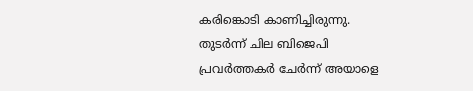കരിങ്കൊടി കാണിച്ചിരുന്നു. തുടര്‍ന്ന് ചില ബിജെപി പ്രവര്‍ത്തകര്‍ ചേര്‍ന്ന് അയാളെ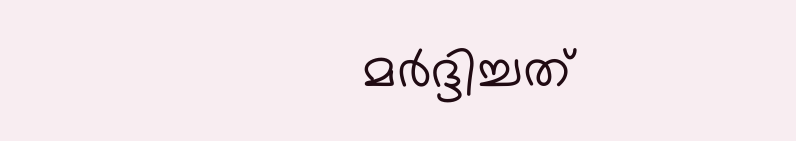മര്‍ദ്ദിച്ചത്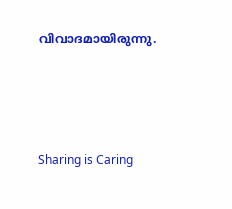വിവാദമായിരുന്നു.




Sharing is Caring